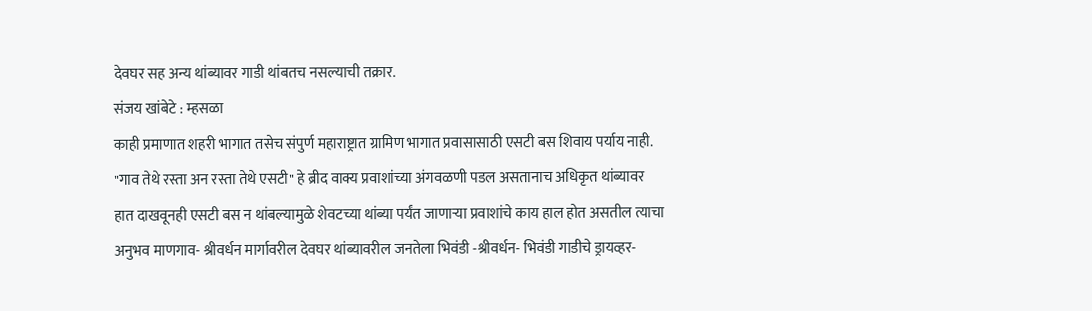देवघर सह अन्य थांब्यावर गाडी थांबतच नसल्याची तक्रार.
संजय खांबेटे : म्हसळा
काही प्रमाणात शहरी भागात तसेच संपुर्ण महाराष्ट्रात ग्रामिण भागात प्रवासासाठी एसटी बस शिवाय पर्याय नाही. "गाव तेथे रस्ता अन रस्ता तेथे एसटी" हे ब्रीद वाक्य प्रवाशांच्या अंगवळणी पडल असतानाच अधिकृत थांब्यावर हात दाखवूनही एसटी बस न थांबल्यामुळे शेवटच्या थांब्या पर्यंत जाणाऱ्या प्रवाशांचे काय हाल होत असतील त्याचा अनुभव माणगाव- श्रीवर्धन मार्गावरील देवघर थांब्यावरील जनतेला भिवंडी -श्रीवर्धन- भिवंडी गाडीचे ड्रायव्हर-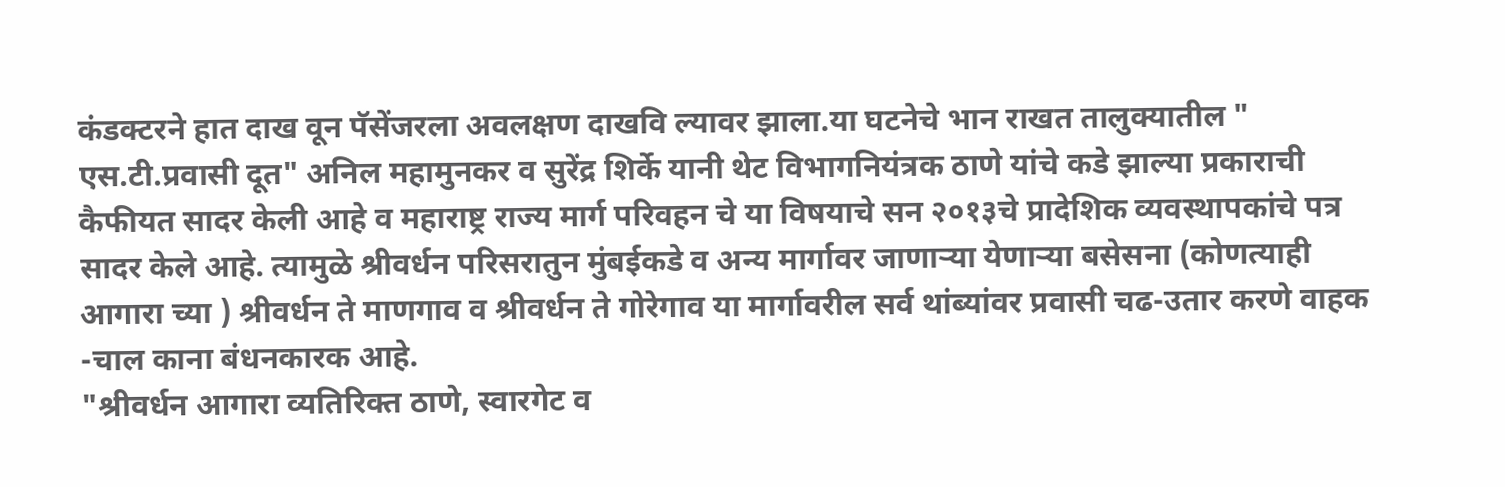कंडक्टरने हात दाख वून पॅसेंजरला अवलक्षण दाखवि ल्यावर झाला.या घटनेचे भान राखत तालुक्यातील " एस.टी.प्रवासी दूत" अनिल महामुनकर व सुरेंद्र शिर्के यानी थेट विभागनियंत्रक ठाणे यांचे कडे झाल्या प्रकाराची कैफीयत सादर केली आहे व महाराष्ट्र राज्य मार्ग परिवहन चे या विषयाचे सन २०१३चे प्रादेशिक व्यवस्थापकांचे पत्र सादर केले आहे. त्यामुळे श्रीवर्धन परिसरातुन मुंबईकडे व अन्य मार्गावर जाणाऱ्या येणाऱ्या बसेसना (कोणत्याही आगारा च्या ) श्रीवर्धन ते माणगाव व श्रीवर्धन ते गोरेगाव या मार्गावरील सर्व थांब्यांवर प्रवासी चढ-उतार करणे वाहक -चाल काना बंधनकारक आहे.
"श्रीवर्धन आगारा व्यतिरिक्त ठाणे, स्वारगेट व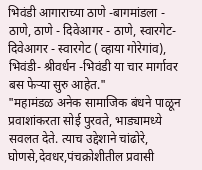भिवंडी आगाराच्या ठाणे -बागमांडला - ठाणे, ठाणे - दिवेआगर - ठाणे, स्वारगेट-दिवेआगर - स्वारगेट ( व्हाया गोरेगांव), भिवंडी- श्रीवर्धन -भिवंडी या चार मार्गावर बस फेऱ्या सुरु आहेत."
"महामंडळ अनेक सामाजिक बंधने पाळून प्रवाशांकरता सोई पुरवते, भाड्यामध्ये सवलत देते. त्याच उद्देशाने चांढोरे, घोणसे,देवधर,पंचक्रोशीतील प्रवासी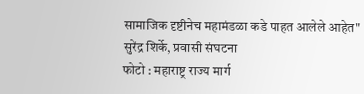सामाजिक दृष्टीनेच महामंडळा कडे पाहत आलेले आहेत"
सुरेंद्र शिर्के, प्रवासी संघटना
फोटो : महाराष्ट्र राज्य मार्ग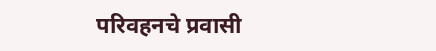परिवहनचे प्रवासी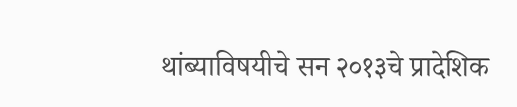थांब्याविषयीचे सन २०१३चे प्रादेशिक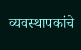व्यवस्थापकांचे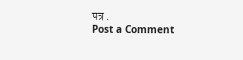पत्र .
Post a Comment